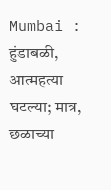Mumbai : हुंडाबळी, आत्महत्या घटल्या; मात्र, छळाच्या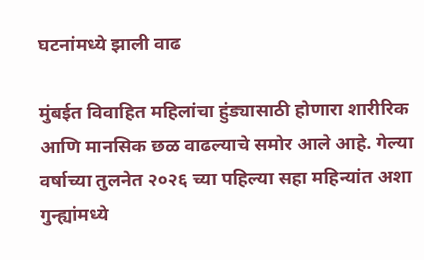घटनांमध्ये झाली वाढ

मुंबईत विवाहित महिलांचा हुंड्यासाठी होणारा शारीरिक आणि मानसिक छळ वाढल्याचे समोर आले आहे. गेल्या वर्षाच्या तुलनेत २०२६ च्या पहिल्या सहा महिन्यांत अशा गुन्ह्यांमध्ये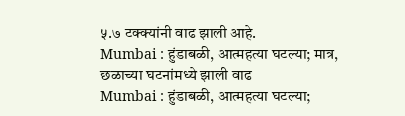५.७ टक्क्यांनी वाढ झाली आहे.
Mumbai : हुंडाबळी, आत्महत्या घटल्या; मात्र, छळाच्या घटनांमध्ये झाली वाढ
Mumbai : हुंडाबळी, आत्महत्या घटल्या;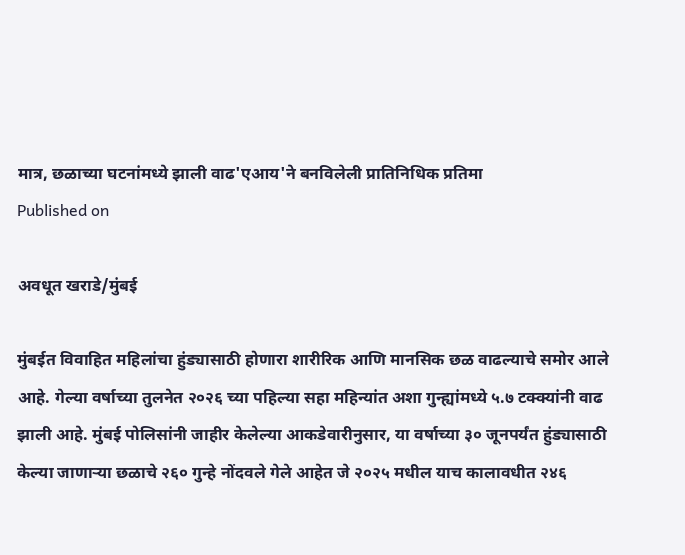मात्र, छळाच्या घटनांमध्ये झाली वाढ'एआय'ने बनविलेली प्रातिनिधिक प्रतिमा
Published on

अवधूत खराडे/मुंबई

मुंबईत विवाहित महिलांचा हुंड्यासाठी होणारा शारीरिक आणि मानसिक छळ वाढल्याचे समोर आले आहे. गेल्या वर्षाच्या तुलनेत २०२६ च्या पहिल्या सहा महिन्यांत अशा गुन्ह्यांमध्ये ५.७ टक्क्यांनी वाढ झाली आहे. मुंबई पोलिसांनी जाहीर केलेल्या आकडेवारीनुसार, या वर्षाच्या ३० जूनपर्यंत हुंड्यासाठी केल्या जाणाऱ्या छळाचे २६० गुन्हे नोंदवले गेले आहेत जे २०२५ मधील याच कालावधीत २४६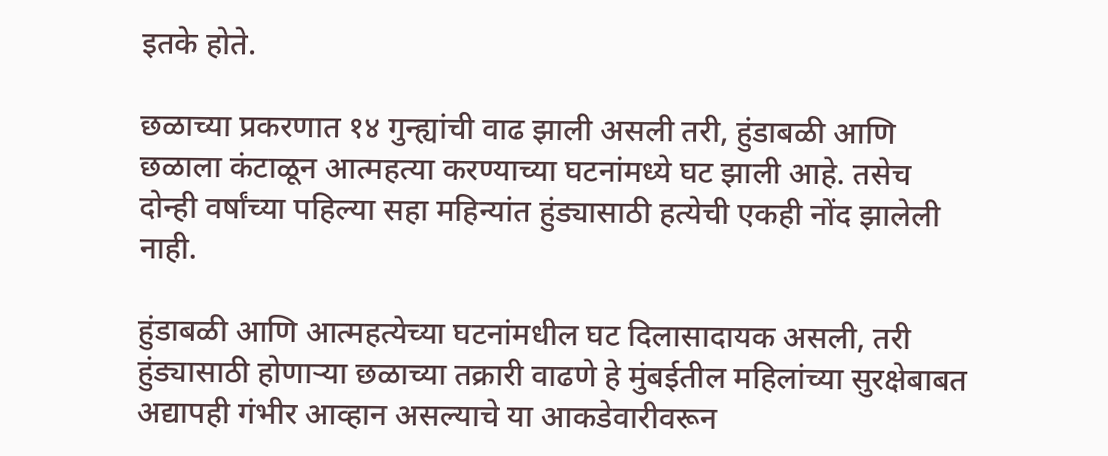इतके होते.

छळाच्या प्रकरणात १४ गुन्ह्यांची वाढ झाली असली तरी, हुंडाबळी आणि छळाला कंटाळून आत्महत्या करण्याच्या घटनांमध्ये घट झाली आहे. तसेच दोन्ही वर्षांच्या पहिल्या सहा महिन्यांत हुंड्यासाठी हत्येची एकही नोंद झालेली नाही.

हुंडाबळी आणि आत्महत्येच्या घटनांमधील घट दिलासादायक असली, तरी हुंड्यासाठी होणाऱ्या छळाच्या तक्रारी वाढणे हे मुंबईतील महिलांच्या सुरक्षेबाबत अद्यापही गंभीर आव्हान असल्याचे या आकडेवारीवरून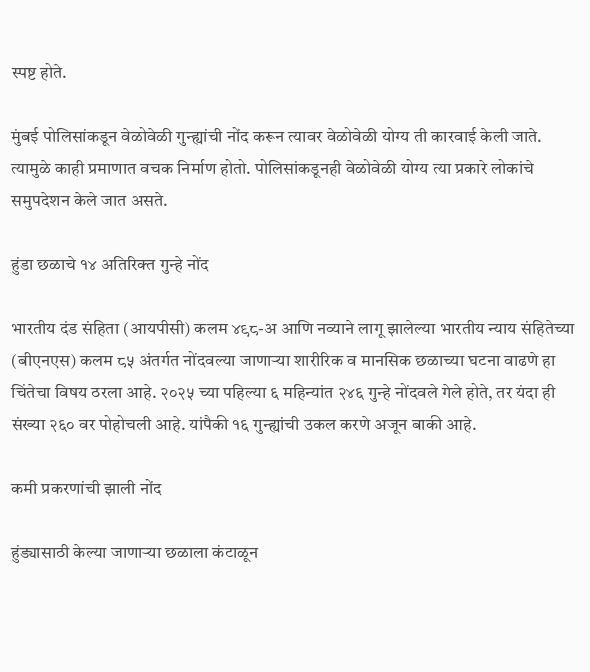स्पष्ट होते.

मुंबई पोलिसांकडून वेळोवेळी गुन्ह्यांची नोंद करून त्यावर वेळोवेळी योग्य ती कारवाई केली जाते. त्यामुळे काही प्रमाणात वचक निर्माण होतो. पोलिसांकडूनही वेळोवेळी योग्य त्या प्रकारे लोकांचे समुपदेशन केले जात असते.

हुंडा छळाचे १४ अतिरिक्त गुन्हे नोंद

भारतीय दंड संहिता (आयपीसी) कलम ४९८-अ आणि नव्याने लागू झालेल्या भारतीय न्याय संहितेच्या (बीएनएस) कलम ८५ अंतर्गत नोंदवल्या जाणाऱ्या शारीरिक व मानसिक छळाच्या घटना वाढणे हा चिंतेचा विषय ठरला आहे. २०२५ च्या पहिल्या ६ महिन्यांत २४६ गुन्हे नोंदवले गेले होते, तर यंदा ही संख्या २६० वर पोहोचली आहे. यांपैकी १६ गुन्ह्यांची उकल करणे अजून बाकी आहे.

कमी प्रकरणांची झाली नोंद

हुंड्यासाठी केल्या जाणाऱ्या छळाला कंटाळून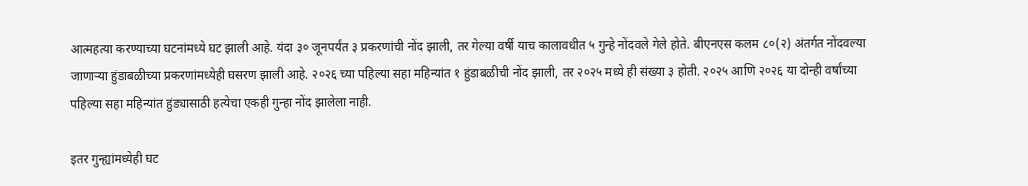आत्महत्या करण्याच्या घटनांमध्ये घट झाली आहे. यंदा ३० जूनपर्यंत ३ प्रकरणांची नोंद झाली, तर गेल्या वर्षी याच कालावधीत ५ गुन्हे नोंदवले गेले होते. बीएनएस कलम ८०(२) अंतर्गत नोंदवल्या जाणाऱ्या हुंडाबळीच्या प्रकरणांमध्येही घसरण झाली आहे. २०२६ च्या पहिल्या सहा महिन्यांत १ हुंडाबळीची नोंद झाली, तर २०२५ मध्ये ही संख्या ३ होती. २०२५ आणि २०२६ या दोन्ही वर्षांच्या पहिल्या सहा महिन्यांत हुंड्यासाठी हत्येचा एकही गुन्हा नोंद झालेला नाही.

इतर गुन्ह्यांमध्येही घट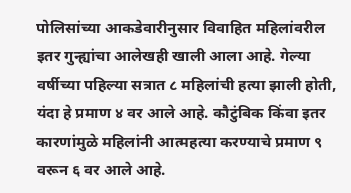पोलिसांच्या आकडेवारीनुसार विवाहित महिलांवरील इतर गुन्ह्यांचा आलेखही खाली आला आहे. गेल्या वर्षीच्या पहिल्या सत्रात ८ महिलांची हत्या झाली होती, यंदा हे प्रमाण ४ वर आले आहे. कौटुंबिक किंवा इतर कारणांमुळे महिलांनी आत्महत्या करण्याचे प्रमाण ९ वरून ६ वर आले आहे.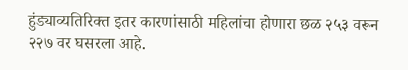हुंड्याव्यतिरिक्त इतर कारणांसाठी महिलांचा होणारा छळ २५३ वरून २२७ वर घसरला आहे.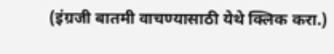(इंग्रजी बातमी वाचण्यासाठी येथे क्लिक करा.)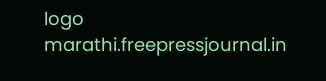logo
marathi.freepressjournal.in